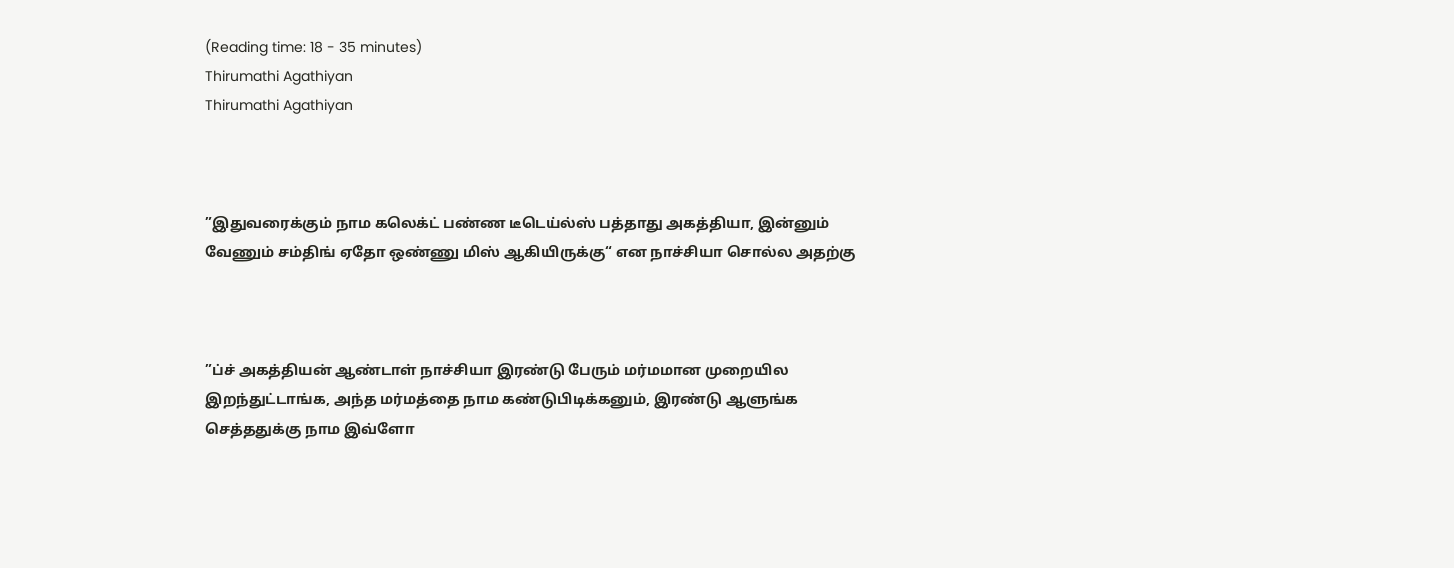(Reading time: 18 - 35 minutes)
Thirumathi Agathiyan
Thirumathi Agathiyan



”இதுவரைக்கும் நாம கலெக்ட் பண்ண டீடெய்ல்ஸ் பத்தாது அகத்தியா, இன்னும் வேணும் சம்திங் ஏதோ ஒண்ணு மிஸ் ஆகியிருக்கு“ என நாச்சியா சொல்ல அதற்கு



”ப்ச் அகத்தியன் ஆண்டாள் நாச்சியா இரண்டு பேரும் மர்மமான முறையில இறந்துட்டாங்க, அந்த மர்மத்தை நாம கண்டுபிடிக்கனும், இரண்டு ஆளுங்க செத்ததுக்கு நாம இவ்ளோ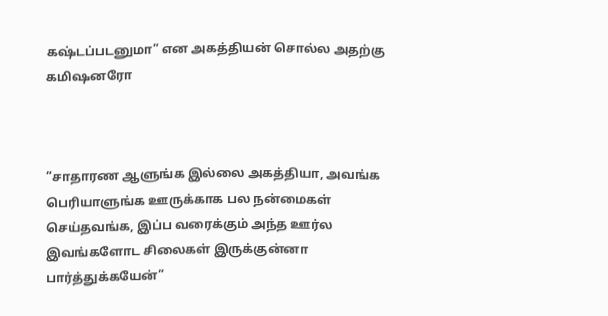கஷ்டப்படனுமா” என அகத்தியன் சொல்ல அதற்கு கமிஷனரோ



”சாதாரண ஆளுங்க இல்லை அகத்தியா, அவங்க பெரியாளுங்க ஊருக்காக பல நன்மைகள் செய்தவங்க, இப்ப வரைக்கும் அந்த ஊர்ல இவங்களோட சிலைகள் இருக்குன்னா பார்த்துக்கயேன்”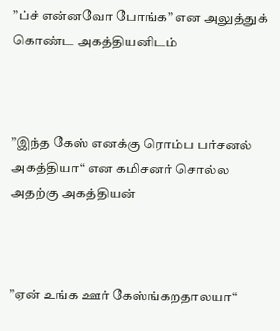”ப்ச் என்னவோ போங்க” என அலுத்துக் கொண்ட அகத்தியனிடம்



”இந்த கேஸ் எனக்கு ரொம்ப பர்சனல் அகத்தியா“ என கமிசனர் சொல்ல அதற்கு அகத்தியன்



”ஏன் உங்க ஊர் கேஸ்ங்கறதாலயா“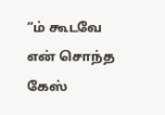”ம் கூடவே என் சொந்த கேஸ்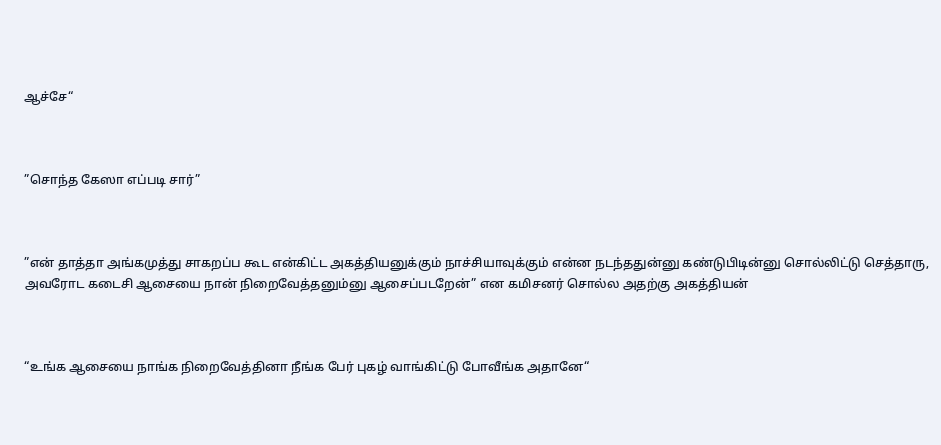ஆச்சே“



”சொந்த கேஸா எப்படி சார்”



”என் தாத்தா அங்கமுத்து சாகறப்ப கூட என்கிட்ட அகத்தியனுக்கும் நாச்சியாவுக்கும் என்ன நடந்ததுன்னு கண்டுபிடின்னு சொல்லிட்டு செத்தாரு, அவரோட கடைசி ஆசையை நான் நிறைவேத்தனும்னு ஆசைப்படறேன்” என கமிசனர் சொல்ல அதற்கு அகத்தியன்



“உங்க ஆசையை நாங்க நிறைவேத்தினா நீங்க பேர் புகழ் வாங்கிட்டு போவீங்க அதானே“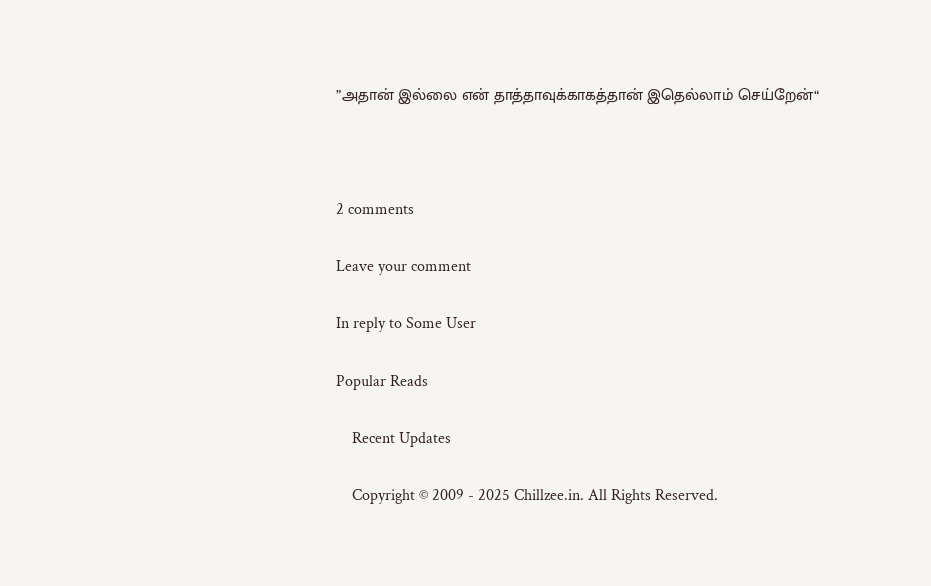”அதான் இல்லை என் தாத்தாவுக்காகத்தான் இதெல்லாம் செய்றேன்“



2 comments

Leave your comment

In reply to Some User

Popular Reads

    Recent Updates

    Copyright © 2009 - 2025 Chillzee.in. All Rights Reserved.